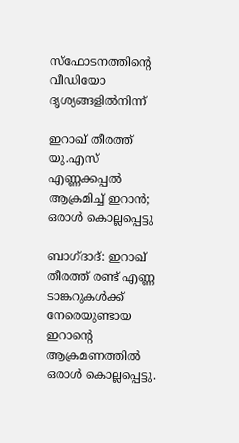സ്ഫോടനത്തിന്‍റെ വീഡിയോ ദൃശ്യങ്ങളിൽനിന്ന്

ഇറാഖ് തീരത്ത് യു.എസ് എണ്ണക്കപ്പൽ ആക്രമിച്ച് ഇറാൻ; ഒരാൾ കൊല്ലപ്പെട്ടു

ബാഗ്ദാദ്: ഇറാഖ് തീരത്ത് രണ്ട് എണ്ണ ടാങ്കറുകൾക്ക് നേരെയുണ്ടായ ഇറാന്‍റെ ആക്രമണത്തിൽ ഒരാൾ കൊല്ലപ്പെട്ടു.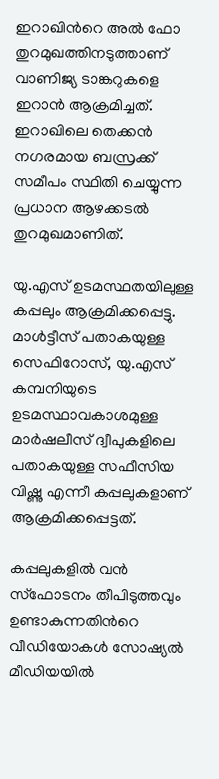ഇറാഖിന്‍റെ അൽ ഫോ തുറമുഖത്തിനടുത്താണ് വാണിജ്യ ടാങ്കറുകളെ ഇറാൻ ആക്രമിച്ചത്. ഇറാഖിലെ തെക്കൻ നഗരമായ ബസ്രക്ക് സമീപം സ്ഥിതി ചെയ്യുന്ന പ്രധാന ആഴക്കടൽ തുറമുഖമാണിത്.

യു.എസ് ഉടമസ്ഥതയിലുള്ള കപ്പലും ആക്രമിക്കപ്പെട്ടു. മാൾട്ടീസ് പതാകയുള്ള സെഫിറോസ്, യു.എസ് കമ്പനിയുടെ ഉടമസ്ഥാവകാശമുള്ള മാർഷലീസ് ദ്വീപുകളിലെ പതാകയുള്ള സഫീസിയ വിഷ്ണു എന്നീ കപ്പലുകളാണ് ആക്രമിക്കപ്പെട്ടത്.

കപ്പലുകളിൽ വൻ സ്ഫോടനം തീപിടുത്തവും ഉണ്ടാകുന്നതിന്‍റെ വീഡിയോകൾ സോഷ്യൽ മീഡിയയിൽ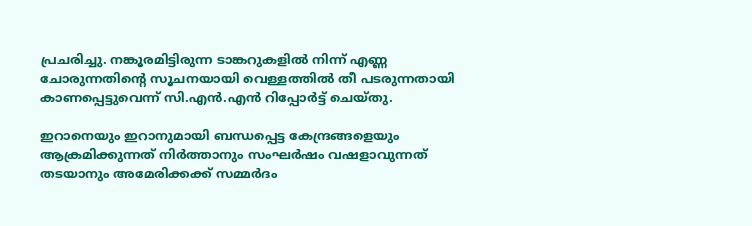പ്രചരിച്ചു. നങ്കൂരമിട്ടിരുന്ന ടാങ്കറുകളിൽ നിന്ന് എണ്ണ ചോരുന്നതിന്റെ സൂചനയായി വെള്ളത്തിൽ തീ പടരുന്നതായി കാണപ്പെട്ടുവെന്ന് സി.എൻ.എൻ റിപ്പോർട്ട് ചെയ്തു.

ഇറാനെയും ഇറാനുമായി ബന്ധപ്പെട്ട കേന്ദ്രങ്ങളെയും ആക്രമിക്കുന്നത് നിർത്താനും സംഘർഷം വഷളാവുന്നത് തടയാനും അമേരിക്കക്ക് സമ്മർദം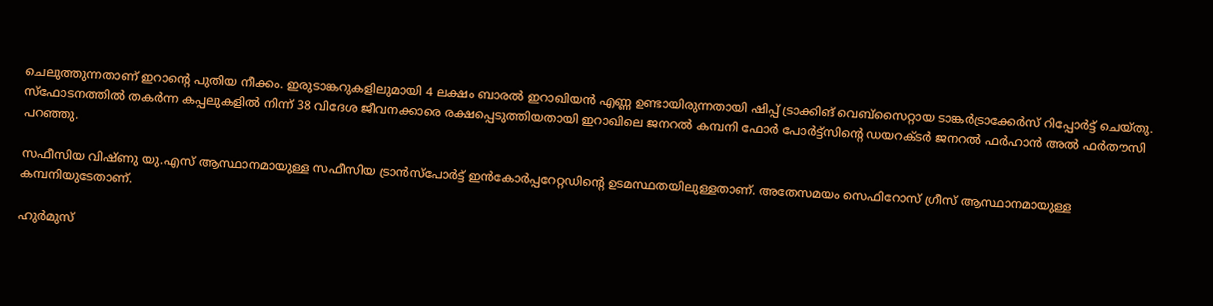ചെലുത്തുന്നതാണ് ഇറാന്‍റെ പുതിയ നീക്കം. ഇരുടാങ്കറുകളിലുമായി 4 ലക്ഷം ബാരൽ ഇറാഖിയൻ എണ്ണ ഉണ്ടായിരുന്നതായി ഷിപ്പ് ട്രാക്കിങ് വെബ്സൈറ്റായ ടാങ്കർട്രാക്കേർസ് റിപ്പോർട്ട് ചെയ്തു. സ്ഫോടനത്തിൽ തകർന്ന കപ്പലുകളിൽ നിന്ന് 38 വിദേശ ജീവനക്കാരെ രക്ഷപ്പെടുത്തിയതായി ഇറാഖിലെ ജനറൽ കമ്പനി ഫോർ പോർട്ട്‌സിന്റെ ഡയറക്ടർ ജനറൽ ഫർഹാൻ അൽ ഫർതൗസി പറഞ്ഞു.

സഫീസിയ വിഷ്ണു യു.എസ് ആസ്ഥാനമായുള്ള സഫീസിയ ട്രാൻസ്‌പോർട്ട് ഇൻ‌കോർപ്പറേറ്റഡിന്റെ ഉടമസ്ഥതയിലുള്ളതാണ്. അതേസമയം സെഫിറോസ് ഗ്രീസ് ആസ്ഥാനമായുള്ള കമ്പനിയുടേതാണ്.

ഹുർമുസ്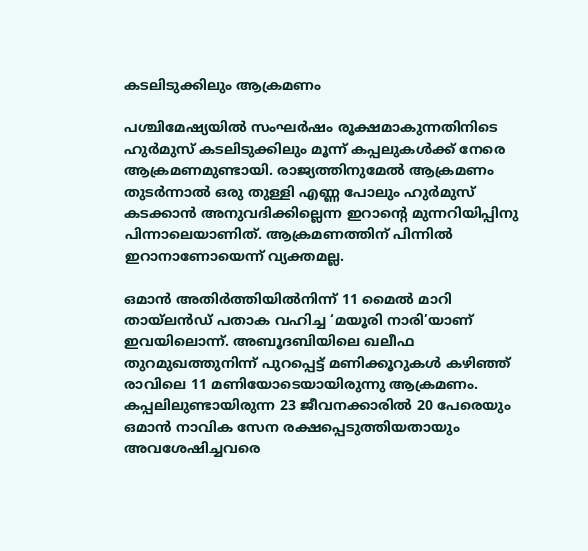കടലിടുക്കിലും ആക്രമണം

പശ്ചിമേഷ്യയിൽ സംഘർഷം രൂക്ഷമാകുന്നതിനിടെ ഹുർമുസ് കടലിടുക്കിലും മൂന്ന് കപ്പലുകൾക്ക് നേരെ ആക്രമണമുണ്ടായി. രാജ്യത്തിനുമേൽ ആക്രമണം തുടർന്നാൽ ഒരു തുള്ളി എണ്ണ പോലും ഹുർമുസ് കടക്കാൻ അനുവദിക്കില്ലെന്ന ഇറാന്‍റെ മുന്നറിയിപ്പിനു പിന്നാലെയാണിത്. ആക്രമണത്തിന് പിന്നിൽ ഇറാനാണോയെന്ന് വ്യക്തമല്ല.

ഒമാൻ അതിർത്തിയിൽനിന്ന് 11 മൈൽ മാറി തായ്‍ലൻഡ് പതാക വഹിച്ച ‘മയൂരി നാരി’യാണ് ഇവയിലൊന്ന്. അബൂദബിയിലെ ഖലീഫ തുറമുഖത്തുനിന്ന് പുറപ്പെട്ട് മണിക്കൂറുകൾ കഴിഞ്ഞ് രാവിലെ 11 മണിയോടെയായിരുന്നു ആക്രമണം. കപ്പലിലുണ്ടായിരുന്ന 23 ജീവനക്കാരിൽ 20 പേരെയും ഒമാൻ നാവിക സേന രക്ഷപ്പെടുത്തിയതായും അവശേഷിച്ചവരെ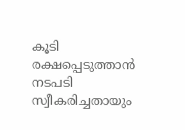കൂടി രക്ഷപ്പെടുത്താൻ നടപടി സ്വീകരിച്ചതായും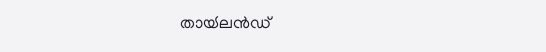തായ്‍ലൻഡ്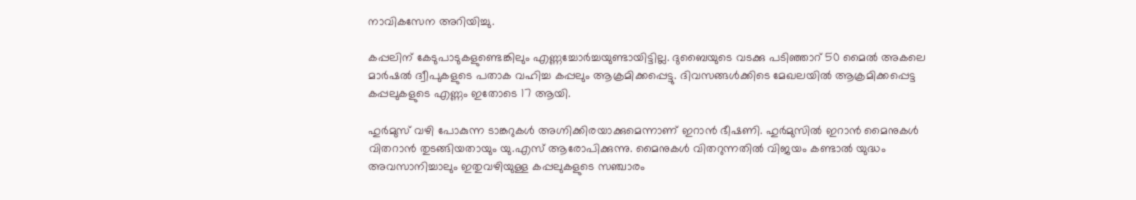നാവികസേന അറിയിച്ചു.

കപ്പലിന് കേടുപാടുകളുണ്ടെങ്കിലും എണ്ണച്ചോർച്ചയുണ്ടായിട്ടില്ല. ദുബൈയുടെ വടക്കു പടിഞ്ഞാറ് 50 മൈൽ അകലെ മാർഷൽ ദ്വീപുകളുടെ പതാക വഹിച്ച കപ്പലും ആക്രമിക്കപ്പെട്ടു. ദിവസങ്ങൾക്കിടെ മേഖലയിൽ ആക്രമിക്കപ്പെട്ട കപ്പലുകളുടെ എണ്ണം ഇതോടെ 17 ആയി.

ഹുർമുസ് വഴി പോകുന്ന ടാങ്കറുകൾ അഗ്നിക്കിരയാക്കുമെന്നാണ് ഇറാൻ ഭീഷണി. ഹുർമുസിൽ ഇറാൻ മൈനുകൾ വിതറാൻ തുടങ്ങിയതായും യു.എസ് ആരോപിക്കുന്നു. മൈനുകൾ വിതറുന്നതിൽ വിജയം കണ്ടാൽ യുദ്ധം അവസാനിച്ചാലും ഇതുവഴിയുള്ള കപ്പലുകളുടെ സഞ്ചാരം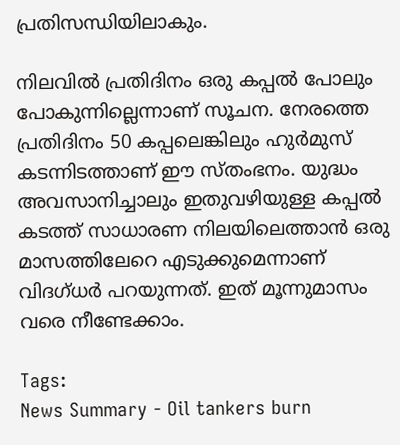പ്രതിസന്ധിയിലാകും.

നിലവിൽ പ്രതിദിനം ഒരു കപ്പൽ പോലും പോകുന്നില്ലെന്നാണ് സൂചന. നേരത്തെ പ്രതിദിനം 50 കപ്പലെങ്കിലും ഹുർമുസ് കടന്നിടത്താണ് ഈ സ്തംഭനം. യുദ്ധം അവസാനിച്ചാലും ഇതുവഴിയുള്ള കപ്പൽ കടത്ത് സാധാരണ നിലയിലെത്താൻ ഒരു മാസത്തിലേറെ എടുക്കുമെന്നാണ് വിദഗ്ധർ പറയുന്നത്. ഇത് മൂന്നുമാസം വരെ നീണ്ടേക്കാം.

Tags:
News Summary - Oil tankers burn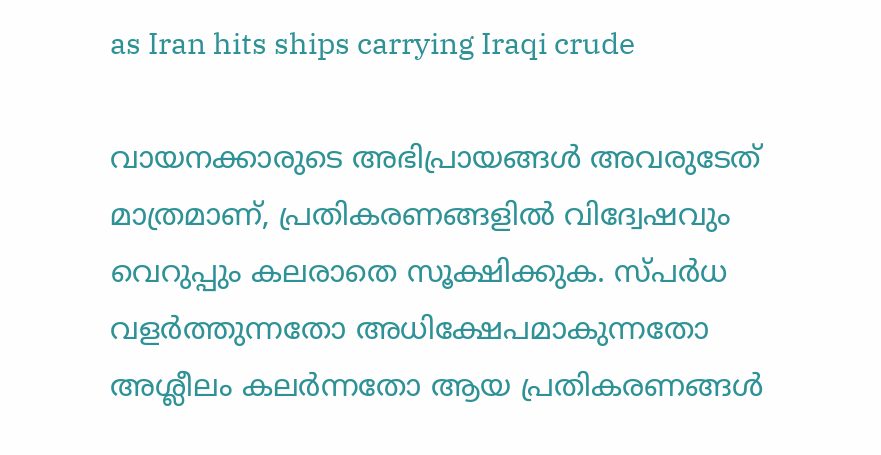as Iran hits ships carrying Iraqi crude

വായനക്കാരുടെ അഭിപ്രായങ്ങള്‍ അവരുടേത് മാത്രമാണ്, പ്രതികരണങ്ങളിൽ വിദ്വേഷവും വെറുപ്പും കലരാതെ സൂക്ഷിക്കുക. സ്പർധ വളർത്തുന്നതോ അധിക്ഷേപമാകുന്നതോ അശ്ലീലം കലർന്നതോ ആയ പ്രതികരണങ്ങൾ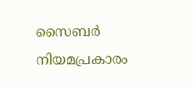സൈബർ നിയമപ്രകാരം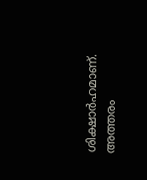ശിക്ഷാർഹമാണ്. അത്തരം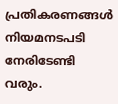പ്രതികരണങ്ങൾ നിയമനടപടി നേരിടേണ്ടി വരും.